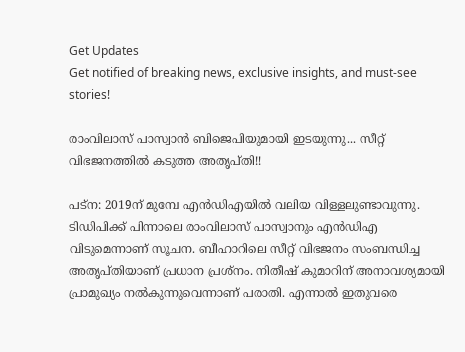Get Updates
Get notified of breaking news, exclusive insights, and must-see stories!

രാംവിലാസ് പാസ്വാന്‍ ബിജെപിയുമായി ഇടയുന്നു... സീറ്റ് വിഭജനത്തില്‍ കടുത്ത അതൃപ്തി!!

പട്‌ന: 2019ന് മുമ്പേ എന്‍ഡിഎയില്‍ വലിയ വിള്ളലുണ്ടാവുന്നു. ടിഡിപിക്ക് പിന്നാലെ രാംവിലാസ് പാസ്വാനും എന്‍ഡിഎ വിടുമെന്നാണ് സൂചന. ബീഹാറിലെ സീറ്റ് വിഭജനം സംബന്ധിച്ച അതൃപ്തിയാണ് പ്രധാന പ്രശ്‌നം. നിതീഷ് കുമാറിന് അനാവശ്യമായി പ്രാമുഖ്യം നല്‍കുന്നുവെന്നാണ് പരാതി. എന്നാല്‍ ഇതുവരെ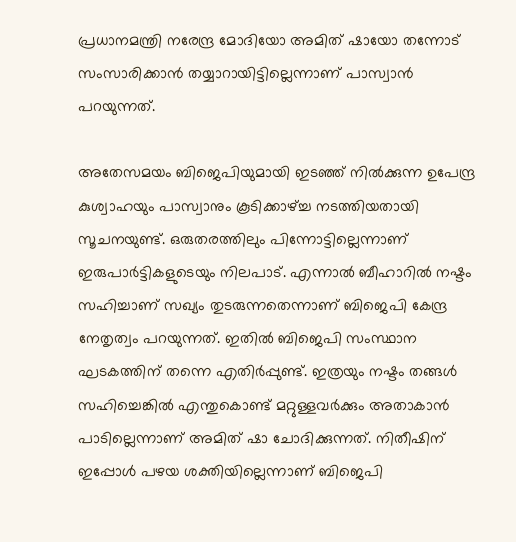പ്രധാനമന്ത്രി നരേന്ദ്ര മോദിയോ അമിത് ഷായോ തന്നോട് സംസാരിക്കാന്‍ തയ്യാറായിട്ടില്ലെന്നാണ് പാസ്വാന്‍ പറയുന്നത്.

അതേസമയം ബിജെപിയുമായി ഇടഞ്ഞ് നില്‍ക്കുന്ന ഉപേന്ദ്ര കുശ്വാഹയും പാസ്വാനും കൂടിക്കാഴ്ച്ച നടത്തിയതായി സൂചനയുണ്ട്. ഒരുതരത്തിലും പിന്നോട്ടില്ലെന്നാണ് ഇരുപാര്‍ട്ടികളുടെയും നിലപാട്. എന്നാല്‍ ബീഹാറില്‍ നഷ്ടം സഹിച്ചാണ് സഖ്യം തുടരുന്നതെന്നാണ് ബിജെപി കേന്ദ്ര നേതൃത്വം പറയുന്നത്. ഇതില്‍ ബിജെപി സംസ്ഥാന ഘടകത്തിന് തന്നെ എതിര്‍പ്പുണ്ട്. ഇത്രയും നഷ്ടം തങ്ങള്‍ സഹിച്ചെങ്കില്‍ എന്തുകൊണ്ട് മറ്റുള്ളവര്‍ക്കും അതാകാന്‍ പാടില്ലെന്നാണ് അമിത് ഷാ ചോദിക്കുന്നത്. നിതീഷിന് ഇപ്പോള്‍ പഴയ ശക്തിയില്ലെന്നാണ് ബിജെപി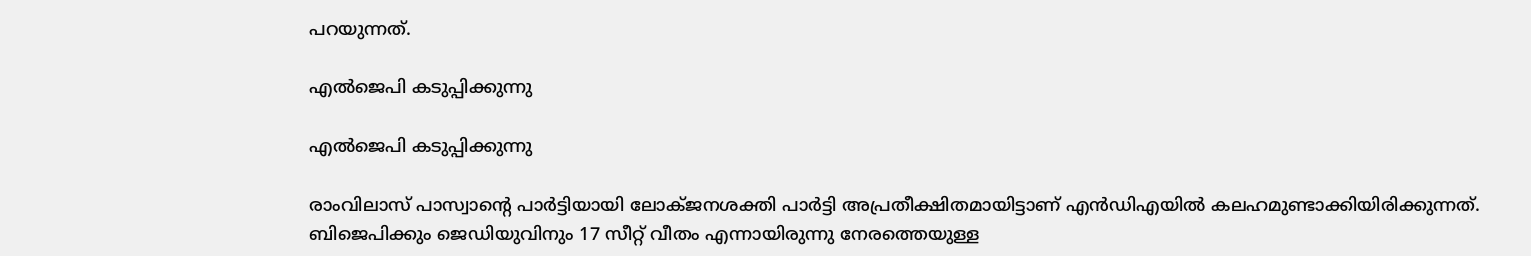പറയുന്നത്.

എല്‍ജെപി കടുപ്പിക്കുന്നു

എല്‍ജെപി കടുപ്പിക്കുന്നു

രാംവിലാസ് പാസ്വാന്റെ പാര്‍ട്ടിയായി ലോക്ജനശക്തി പാര്‍ട്ടി അപ്രതീക്ഷിതമായിട്ടാണ് എന്‍ഡിഎയില്‍ കലഹമുണ്ടാക്കിയിരിക്കുന്നത്. ബിജെപിക്കും ജെഡിയുവിനും 17 സീറ്റ് വീതം എന്നായിരുന്നു നേരത്തെയുള്ള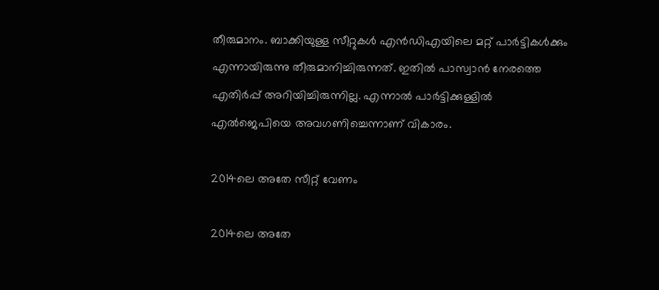തീരുമാനം. ബാക്കിയുള്ള സീറ്റുകള്‍ എന്‍ഡിഎയിലെ മറ്റ് പാര്‍ട്ടികള്‍ക്കും എന്നായിരുന്നു തീരുമാനിച്ചിരുന്നത്. ഇതില്‍ പാസ്വാന്‍ നേരത്തെ എതിര്‍പ്പ് അറിയിച്ചിരുന്നില്ല. എന്നാല്‍ പാര്‍ട്ടിക്കുള്ളില്‍ എല്‍ജെപിയെ അവഗണിച്ചെന്നാണ് വികാരം.

2014ലെ അതേ സീറ്റ് വേണം

2014ലെ അതേ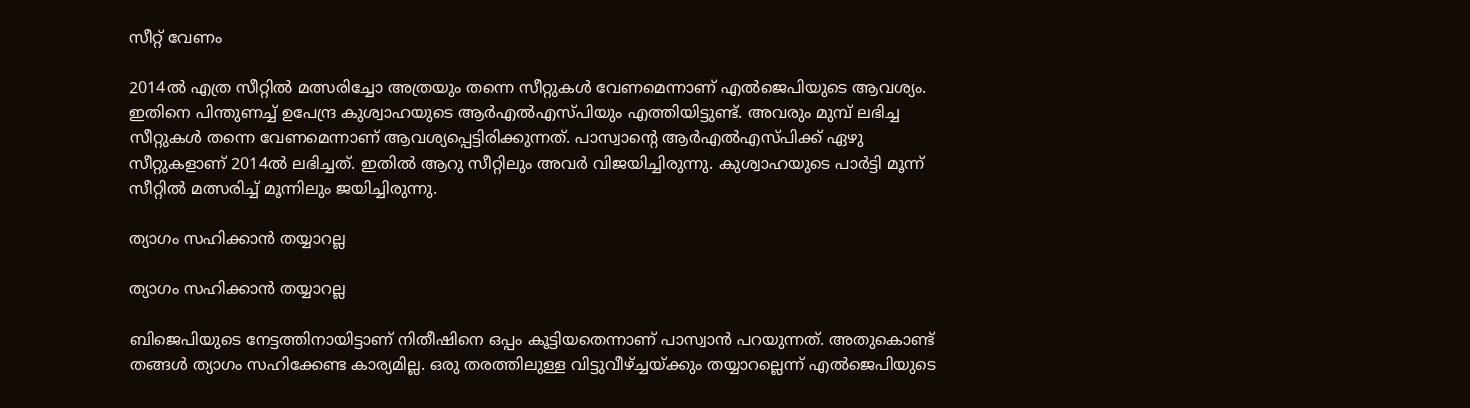സീറ്റ് വേണം

2014ല്‍ എത്ര സീറ്റില്‍ മത്സരിച്ചോ അത്രയും തന്നെ സീറ്റുകള്‍ വേണമെന്നാണ് എല്‍ജെപിയുടെ ആവശ്യം. ഇതിനെ പിന്തുണച്ച് ഉപേന്ദ്ര കുശ്വാഹയുടെ ആര്‍എല്‍എസ്പിയും എത്തിയിട്ടുണ്ട്. അവരും മുമ്പ് ലഭിച്ച സീറ്റുകള്‍ തന്നെ വേണമെന്നാണ് ആവശ്യപ്പെട്ടിരിക്കുന്നത്. പാസ്വാന്റെ ആര്‍എല്‍എസ്പിക്ക് ഏഴു സീറ്റുകളാണ് 2014ല്‍ ലഭിച്ചത്. ഇതില്‍ ആറു സീറ്റിലും അവര്‍ വിജയിച്ചിരുന്നു. കുശ്വാഹയുടെ പാര്‍ട്ടി മൂന്ന് സീറ്റില്‍ മത്സരിച്ച് മൂന്നിലും ജയിച്ചിരുന്നു.

ത്യാഗം സഹിക്കാന്‍ തയ്യാറല്ല

ത്യാഗം സഹിക്കാന്‍ തയ്യാറല്ല

ബിജെപിയുടെ നേട്ടത്തിനായിട്ടാണ് നിതീഷിനെ ഒപ്പം കൂട്ടിയതെന്നാണ് പാസ്വാന്‍ പറയുന്നത്. അതുകൊണ്ട് തങ്ങള്‍ ത്യാഗം സഹിക്കേണ്ട കാര്യമില്ല. ഒരു തരത്തിലുള്ള വിട്ടുവീഴ്ച്ചയ്ക്കും തയ്യാറല്ലെന്ന് എല്‍ജെപിയുടെ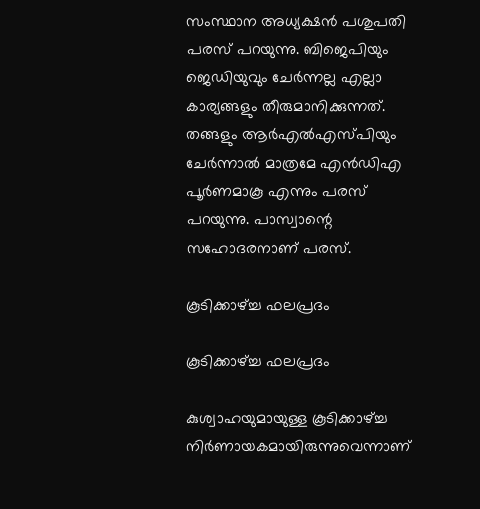സംസ്ഥാന അധ്യക്ഷന്‍ പശുപതി പരസ് പറയുന്നു. ബിജെപിയും ജെഡിയുവും ചേര്‍ന്നല്ല എല്ലാ കാര്യങ്ങളും തീരുമാനിക്കുന്നത്. തങ്ങളും ആര്‍എല്‍എസ്പിയും ചേര്‍ന്നാല്‍ മാത്രമേ എന്‍ഡിഎ പൂര്‍ണമാകൂ എന്നും പരസ് പറയുന്നു. പാസ്വാന്റെ സഹോദരനാണ് പരസ്.

കൂടിക്കാഴ്ച്ച ഫലപ്രദം

കൂടിക്കാഴ്ച്ച ഫലപ്രദം

കുശ്വാഹയുമായുള്ള കൂടിക്കാഴ്ച്ച നിര്‍ണായകമായിരുന്നുവെന്നാണ്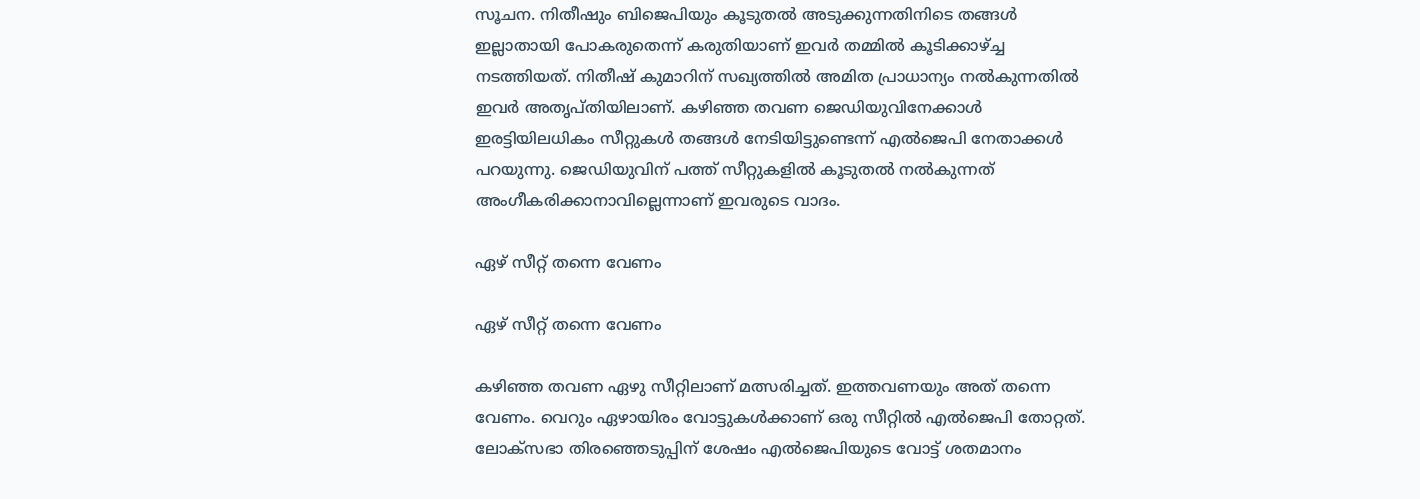സൂചന. നിതീഷും ബിജെപിയും കൂടുതല്‍ അടുക്കുന്നതിനിടെ തങ്ങള്‍ ഇല്ലാതായി പോകരുതെന്ന് കരുതിയാണ് ഇവര്‍ തമ്മില്‍ കൂടിക്കാഴ്ച്ച നടത്തിയത്. നിതീഷ് കുമാറിന് സഖ്യത്തില്‍ അമിത പ്രാധാന്യം നല്‍കുന്നതില്‍ ഇവര്‍ അതൃപ്തിയിലാണ്. കഴിഞ്ഞ തവണ ജെഡിയുവിനേക്കാള്‍ ഇരട്ടിയിലധികം സീറ്റുകള്‍ തങ്ങള്‍ നേടിയിട്ടുണ്ടെന്ന് എല്‍ജെപി നേതാക്കള്‍ പറയുന്നു. ജെഡിയുവിന് പത്ത് സീറ്റുകളില്‍ കൂടുതല്‍ നല്‍കുന്നത് അംഗീകരിക്കാനാവില്ലെന്നാണ് ഇവരുടെ വാദം.

ഏഴ് സീറ്റ് തന്നെ വേണം

ഏഴ് സീറ്റ് തന്നെ വേണം

കഴിഞ്ഞ തവണ ഏഴു സീറ്റിലാണ് മത്സരിച്ചത്. ഇത്തവണയും അത് തന്നെ വേണം. വെറും ഏഴായിരം വോട്ടുകള്‍ക്കാണ് ഒരു സീറ്റില്‍ എല്‍ജെപി തോറ്റത്. ലോക്‌സഭാ തിരഞ്ഞെടുപ്പിന് ശേഷം എല്‍ജെപിയുടെ വോട്ട് ശതമാനം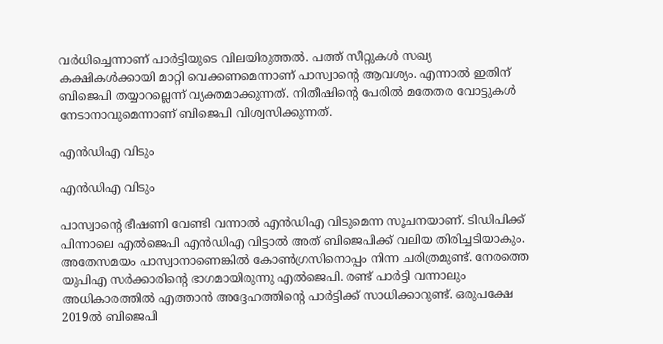വര്‍ധിച്ചെന്നാണ് പാര്‍ട്ടിയുടെ വിലയിരുത്തല്‍. പത്ത് സീറ്റുകള്‍ സഖ്യ കക്ഷികള്‍ക്കായി മാറ്റി വെക്കണമെന്നാണ് പാസ്വാന്റെ ആവശ്യം. എന്നാല്‍ ഇതിന് ബിജെപി തയ്യാറല്ലെന്ന് വ്യക്തമാക്കുന്നത്. നിതീഷിന്റെ പേരില്‍ മതേതര വോട്ടുകള്‍ നേടാനാവുമെന്നാണ് ബിജെപി വിശ്വസിക്കുന്നത്.

എന്‍ഡിഎ വിടും

എന്‍ഡിഎ വിടും

പാസ്വാന്റെ ഭീഷണി വേണ്ടി വന്നാല്‍ എന്‍ഡിഎ വിടുമെന്ന സൂചനയാണ്. ടിഡിപിക്ക് പിന്നാലെ എല്‍ജെപി എന്‍ഡിഎ വിട്ടാല്‍ അത് ബിജെപിക്ക് വലിയ തിരിച്ചടിയാകും. അതേസമയം പാസ്വാനാണെങ്കില്‍ കോണ്‍ഗ്രസിനൊപ്പം നിന്ന ചരിത്രമുണ്ട്. നേരത്തെ യുപിഎ സര്‍ക്കാരിന്റെ ഭാഗമായിരുന്നു എല്‍ജെപി. രണ്ട് പാര്‍ട്ടി വന്നാലും അധികാരത്തില്‍ എത്താന്‍ അദ്ദേഹത്തിന്റെ പാര്‍ട്ടിക്ക് സാധിക്കാറുണ്ട്. ഒരുപക്ഷേ 2019ല്‍ ബിജെപി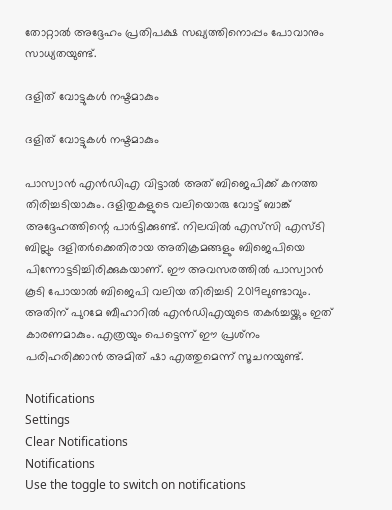തോറ്റാല്‍ അദ്ദേഹം പ്രതിപക്ഷ സഖ്യത്തിനൊപ്പം പോവാനും സാധ്യതയുണ്ട്.

ദളിത് വോട്ടുകള്‍ നഷ്ടമാകും

ദളിത് വോട്ടുകള്‍ നഷ്ടമാകും

പാസ്വാന്‍ എന്‍ഡിഎ വിട്ടാല്‍ അത് ബിജെപിക്ക് കനത്ത തിരിച്ചടിയാകും. ദളിതുകളുടെ വലിയൊരു വോട്ട് ബാങ്ക് അദ്ദേഹത്തിന്റെ പാര്‍ട്ടിക്കുണ്ട്. നിലവില്‍ എസ്‌സി എസ്ടി ബില്ലും ദളിതര്‍ക്കെതിരായ അതിക്രമങ്ങളും ബിജെപിയെ പിന്നോട്ടടിച്ചിരിക്കുകയാണ്. ഈ അവസരത്തില്‍ പാസ്വാന്‍ കൂടി പോയാല്‍ ബിജെപി വലിയ തിരിച്ചടി 2019ലുണ്ടാവും. അതിന് പുറമേ ബീഹാറില്‍ എന്‍ഡിഎയുടെ തകര്‍ച്ചയ്ക്കും ഇത് കാരണമാകും. എത്രയും പെട്ടെന്ന് ഈ പ്രശ്‌നം പരിഹരിക്കാന്‍ അമിത് ഷാ എത്തുമെന്ന് സൂചനയുണ്ട്.

Notifications
Settings
Clear Notifications
Notifications
Use the toggle to switch on notifications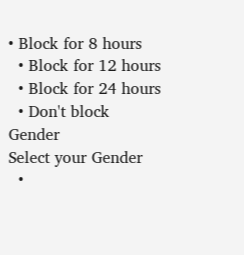• Block for 8 hours
  • Block for 12 hours
  • Block for 24 hours
  • Don't block
Gender
Select your Gender
  •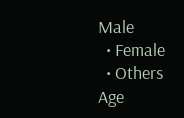Male
  • Female
  • Others
Age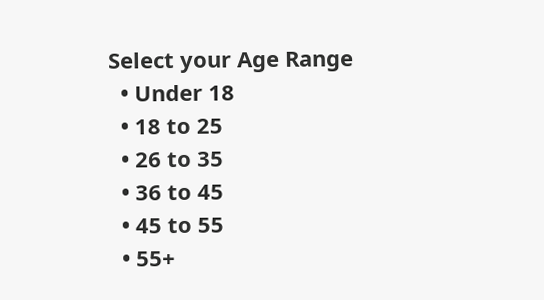Select your Age Range
  • Under 18
  • 18 to 25
  • 26 to 35
  • 36 to 45
  • 45 to 55
  • 55+